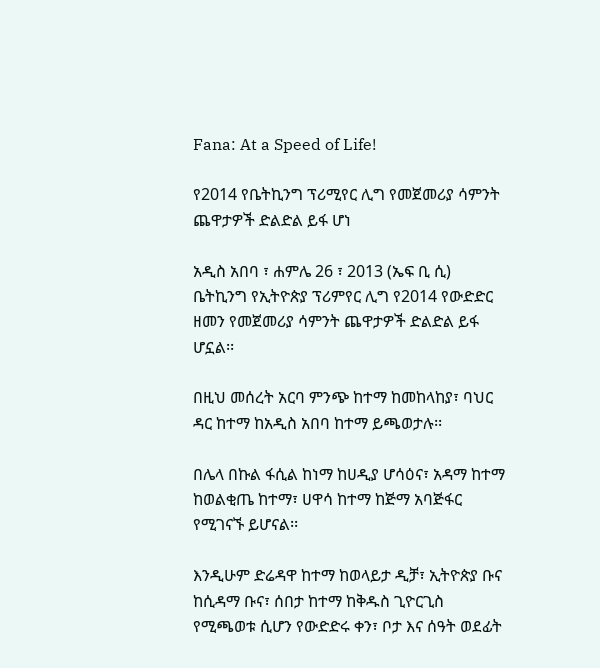Fana: At a Speed of Life!

የ2014 የቤትኪንግ ፕሪሚየር ሊግ የመጀመሪያ ሳምንት ጨዋታዎች ድልድል ይፋ ሆነ

አዲስ አበባ ፣ ሐምሌ 26 ፣ 2013 (ኤፍ ቢ ሲ) ቤትኪንግ የኢትዮጵያ ፕሪምየር ሊግ የ2014 የውድድር ዘመን የመጀመሪያ ሳምንት ጨዋታዎች ድልድል ይፋ ሆኗል፡፡

በዚህ መሰረት አርባ ምንጭ ከተማ ከመከላከያ፣ ባህር ዳር ከተማ ከአዲስ አበባ ከተማ ይጫወታሉ፡፡

በሌላ በኩል ፋሲል ከነማ ከሀዲያ ሆሳዕና፣ አዳማ ከተማ ከወልቂጤ ከተማ፣ ሀዋሳ ከተማ ከጅማ አባጅፋር የሚገናኙ ይሆናል፡፡

እንዲሁም ድሬዳዋ ከተማ ከወላይታ ዲቻ፣ ኢትዮጵያ ቡና ከሲዳማ ቡና፣ ሰበታ ከተማ ከቅዱስ ጊዮርጊስ የሚጫወቱ ሲሆን የውድድሩ ቀን፣ ቦታ እና ሰዓት ወደፊት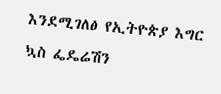እንደሚገለፅ የኢትዮጵያ እግር ኳስ ፌዴሬሽን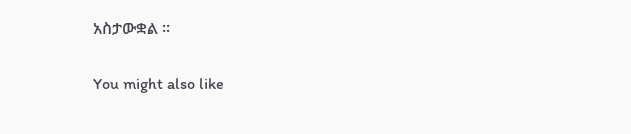አስታውቋል ፡፡

You might also like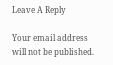Leave A Reply

Your email address will not be published.